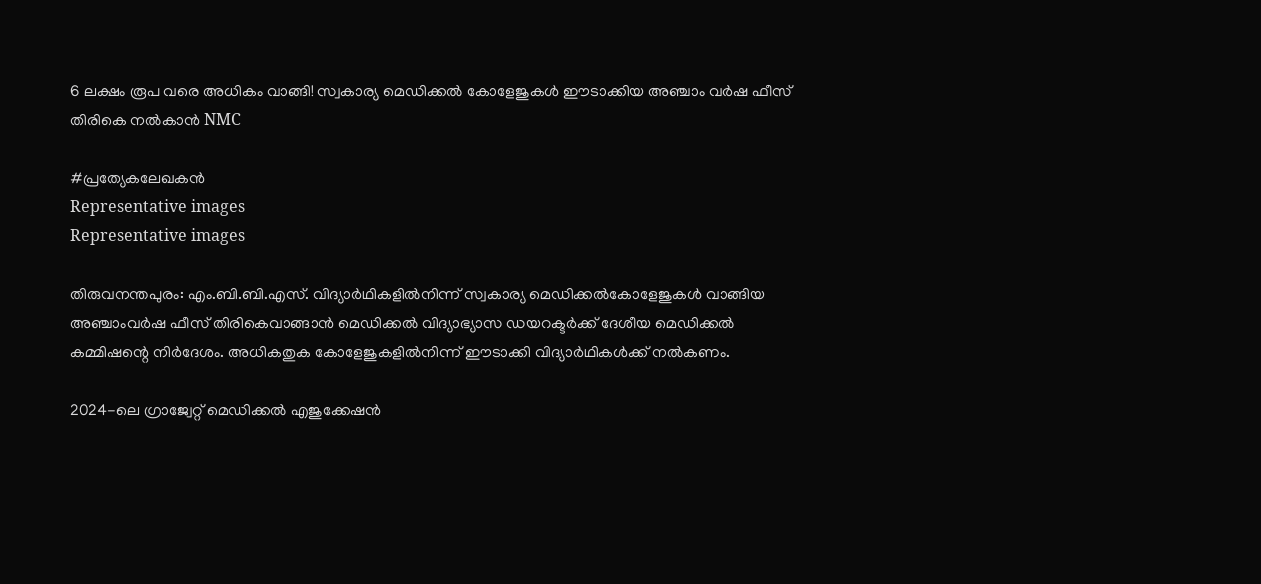6 ലക്ഷം രൂപ വരെ അധികം വാങ്ങി! സ്വകാര്യ മെഡിക്കൽ കോളേജുകൾ ഈടാക്കിയ അഞ്ചാം വർഷ ഫീസ് തിരികെ നൽകാൻ NMC

#പ്രത്യേകലേഖകൻ
Representative images
Representative images

തിരുവനന്തപുരം: എം.ബി.ബി.എസ്. വിദ്യാർഥികളിൽനിന്ന് സ്വകാര്യ മെഡിക്കൽകോളേജുകൾ വാങ്ങിയ അഞ്ചാംവർഷ ഫീസ് തിരികെവാങ്ങാൻ മെഡിക്കൽ വിദ്യാഭ്യാസ ഡയറക്ടർക്ക് ദേശീയ മെഡിക്കൽ കമ്മിഷന്റെ നിർദേശം. അധികതുക കോളേജുകളിൽനിന്ന് ഈടാക്കി വിദ്യാർഥികൾക്ക് നൽകണം.

2024-ലെ ഗ്രാജ്വേറ്റ് മെഡിക്കൽ എജുക്കേഷൻ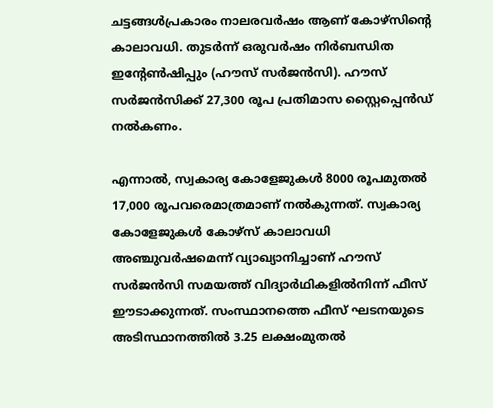ചട്ടങ്ങൾപ്രകാരം നാലരവർഷം ആണ് കോഴ്‌സിന്റെ കാലാവധി. തുടർന്ന് ഒരുവർഷം നിർബന്ധിത ഇന്റേൺഷിപ്പും (ഹൗസ് സർജൻസി). ഹൗസ് സർജൻസിക്ക് 27,300 രൂപ പ്രതിമാസ സ്റ്റൈപ്പെൻഡ്‌ നൽകണം.

എന്നാൽ, സ്വകാര്യ കോളേജുകൾ 8000 രൂപമുതൽ 17,000 രൂപവരെമാത്രമാണ് നൽകുന്നത്. സ്വകാര്യ കോളേജുകൾ കോഴ്‌സ് കാലാവധി അഞ്ചുവർഷമെന്ന് വ്യാഖ്യാനിച്ചാണ് ഹൗസ് സർജൻസി സമയത്ത് വിദ്യാർഥികളിൽനിന്ന് ഫീസ് ഈടാക്കുന്നത്. സംസ്ഥാനത്തെ ഫീസ് ഘടനയുടെ അടിസ്ഥാനത്തിൽ 3.25 ലക്ഷംമുതൽ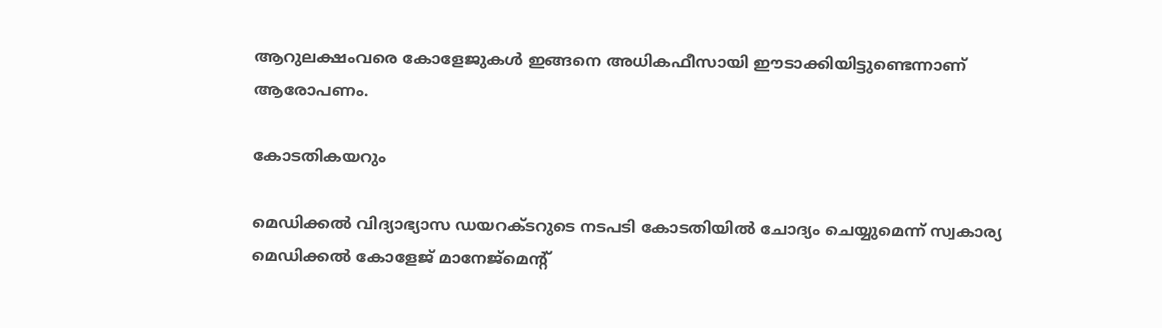ആറുലക്ഷംവരെ കോളേജുകൾ ഇങ്ങനെ അധികഫീസായി ഈടാക്കിയിട്ടുണ്ടെന്നാണ് ആരോപണം.

കോടതികയറും

മെഡിക്കൽ വിദ്യാഭ്യാസ ഡയറക്ടറുടെ നടപടി കോടതിയിൽ ചോദ്യം ചെയ്യുമെന്ന് സ്വകാര്യ മെഡിക്കൽ കോളേജ് മാനേജ്മെന്റ്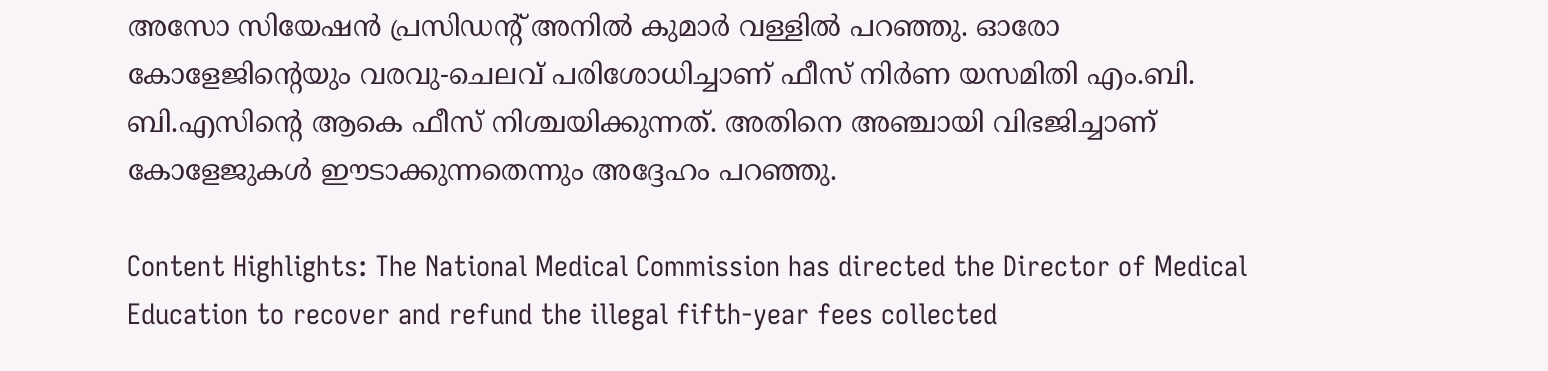അസോ സിയേഷൻ പ്രസിഡന്റ് അനിൽ കുമാർ വള്ളിൽ പറഞ്ഞു. ഓരോ കോളേജിന്റെയും വരവു-ചെലവ് പരിശോധിച്ചാണ് ഫീസ് നിർണ യസമിതി എം.ബി. ബി.എസിന്റെ ആകെ ഫീസ് നിശ്ചയിക്കുന്നത്. അതിനെ അഞ്ചായി വിഭജിച്ചാണ് കോളേജുകൾ ഈടാക്കുന്നതെന്നും അദ്ദേഹം പറഞ്ഞു.

Content Highlights: The National Medical Commission has directed the Director of Medical Education to recover and refund the illegal fifth-year fees collected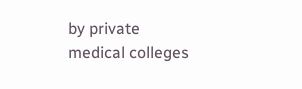by private medical colleges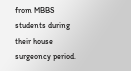from MBBS students during their house surgeoncy period.